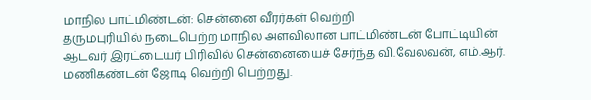மாநில பாட்மிண்டன்: சென்னை வீரர்கள் வெற்றி
தருமபுரியில் நடைபெற்ற மாநில அளவிலான பாட்மிண்டன் போட்டியின் ஆடவர் இரட்டையர் பிரிவில் சென்னையைச் சேர்ந்த வி.வேலவன், எம்.ஆர். மணிகண்டன் ஜோடி வெற்றி பெற்றது.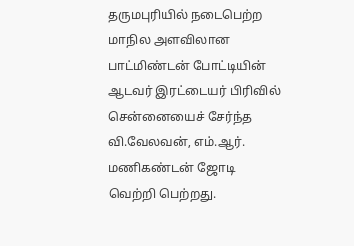தருமபுரியில் நடைபெற்ற மாநில அளவிலான பாட்மிண்டன் போட்டியின் ஆடவர் இரட்டையர் பிரிவில் சென்னையைச் சேர்ந்த வி.வேலவன், எம்.ஆர். மணிகண்டன் ஜோடி வெற்றி பெற்றது.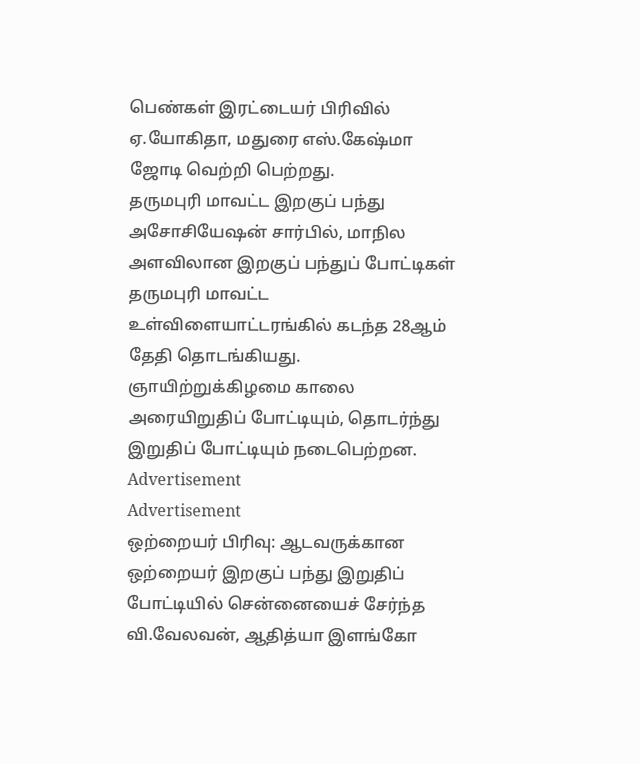பெண்கள் இரட்டையர் பிரிவில் ஏ.யோகிதா, மதுரை எஸ்.கேஷ்மா ஜோடி வெற்றி பெற்றது.
தருமபுரி மாவட்ட இறகுப் பந்து அசோசியேஷன் சார்பில், மாநில அளவிலான இறகுப் பந்துப் போட்டிகள் தருமபுரி மாவட்ட உள்விளையாட்டரங்கில் கடந்த 28ஆம் தேதி தொடங்கியது. ஞாயிற்றுக்கிழமை காலை அரையிறுதிப் போட்டியும், தொடர்ந்து இறுதிப் போட்டியும் நடைபெற்றன.
Advertisement
Advertisement
ஒற்றையர் பிரிவு: ஆடவருக்கான ஒற்றையர் இறகுப் பந்து இறுதிப் போட்டியில் சென்னையைச் சேர்ந்த வி.வேலவன், ஆதித்யா இளங்கோ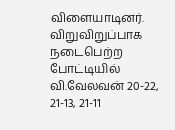விளையாடினர். விறுவிறுப்பாக நடைபெற்ற போட்டியில் வி.வேலவன் 20-22, 21-13, 21-11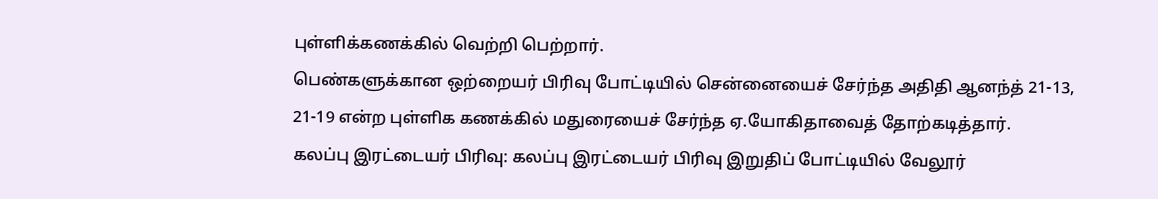புள்ளிக்கணக்கில் வெற்றி பெற்றார்.
பெண்களுக்கான ஒற்றையர் பிரிவு போட்டியில் சென்னையைச் சேர்ந்த அதிதி ஆனந்த் 21-13, 21-19 என்ற புள்ளிக கணக்கில் மதுரையைச் சேர்ந்த ஏ.யோகிதாவைத் தோற்கடித்தார்.
கலப்பு இரட்டையர் பிரிவு: கலப்பு இரட்டையர் பிரிவு இறுதிப் போட்டியில் வேலூர்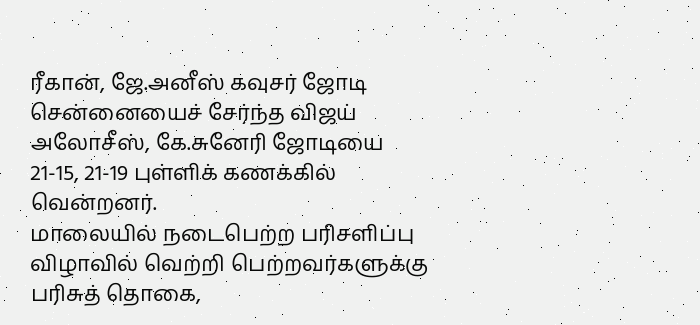ரீகான், ஜே.அனீஸ் கவுசர் ஜோடி சென்னையைச் சேர்ந்த விஜய் அலோசீஸ், கே.சுனேரி ஜோடியை 21-15, 21-19 புள்ளிக் கணக்கில் வென்றனர்.
மாலையில் நடைபெற்ற பரிசளிப்பு விழாவில் வெற்றி பெற்றவர்களுக்கு பரிசுத் தொகை,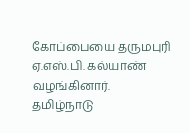கோப்பையை தருமபுரி ஏ.எஸ்.பி. கல்யாண் வழங்கினார்.
தமிழ்நாடு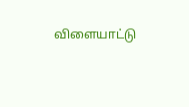விளையாட்டு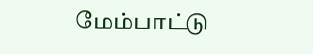மேம்பாட்டு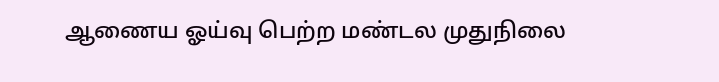ஆணைய ஓய்வு பெற்ற மண்டல முதுநிலை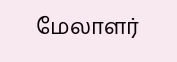மேலாளர்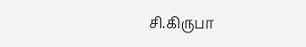சி.கிருபா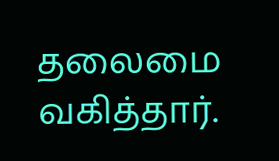தலைமை வகித்தார்.